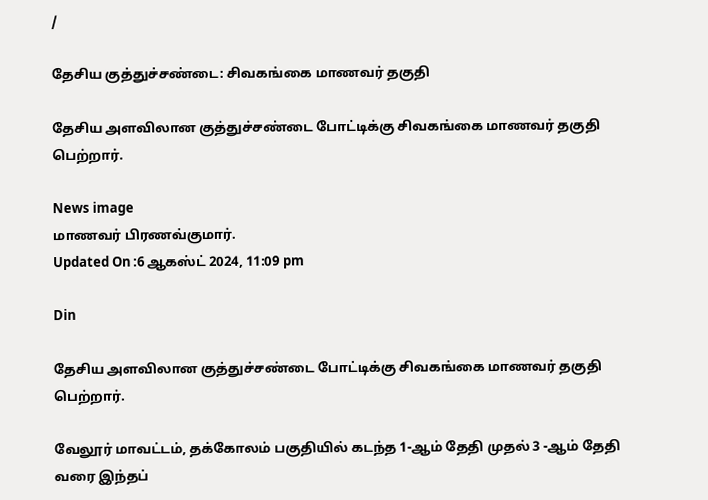/

தேசிய குத்துச்சண்டை: சிவகங்கை மாணவர் தகுதி

தேசிய அளவிலான குத்துச்சண்டை போட்டிக்கு சிவகங்கை மாணவர் தகுதி பெற்றார்.

News image
மாணவர் பிரணவ்குமார்.
Updated On :6 ஆகஸ்ட் 2024, 11:09 pm

Din

தேசிய அளவிலான குத்துச்சண்டை போட்டிக்கு சிவகங்கை மாணவர் தகுதி பெற்றார்.

வேலூர் மாவட்டம், தக்கோலம் பகுதியில் கடந்த 1-ஆம் தேதி முதல் 3 -ஆம் தேதி வரை இந்தப்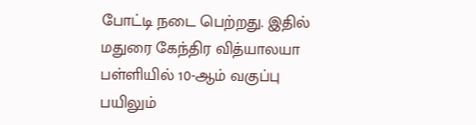போட்டி நடை பெற்றது. இதில் மதுரை கேந்திர வித்யாலயா பள்ளியில் 10-ஆம் வகுப்பு பயிலும்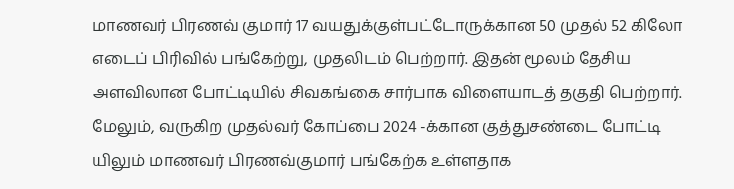மாணவர் பிரணவ் குமார் 17 வயதுக்குள்பட்டோருக்கான 50 முதல் 52 கிலோ எடைப் பிரிவில் பங்கேற்று, முதலிடம் பெற்றார். இதன் மூலம் தேசிய அளவிலான போட்டியில் சிவகங்கை சார்பாக விளையாடத் தகுதி பெற்றார். மேலும், வருகிற முதல்வர் கோப்பை 2024 -க்கான குத்துசண்டை போட்டி யிலும் மாணவர் பிரணவ்குமார் பங்கேற்க உள்ளதாக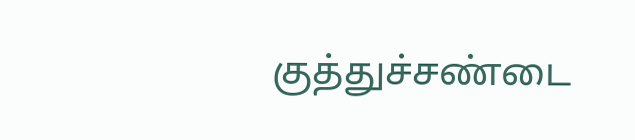குத்துச்சண்டை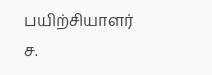பயிற்சியாளர் ச.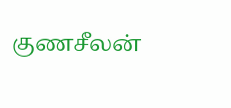குணசீலன்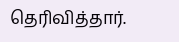தெரிவித்தார்.